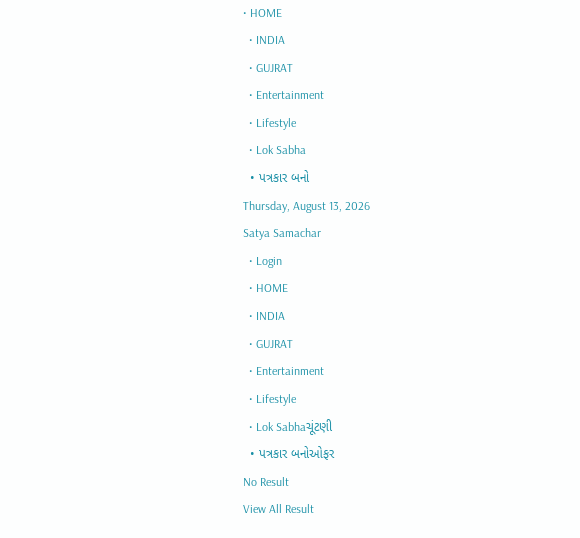• HOME
  • INDIA
  • GUJRAT
  • Entertainment
  • Lifestyle
  • Lok Sabha
  • પત્રકાર બનો
Thursday, August 13, 2026
Satya Samachar
  • Login
  • HOME
  • INDIA
  • GUJRAT
  • Entertainment
  • Lifestyle
  • Lok Sabhaચૂંટણી
  • પત્રકાર બનોઓફર
No Result
View All Result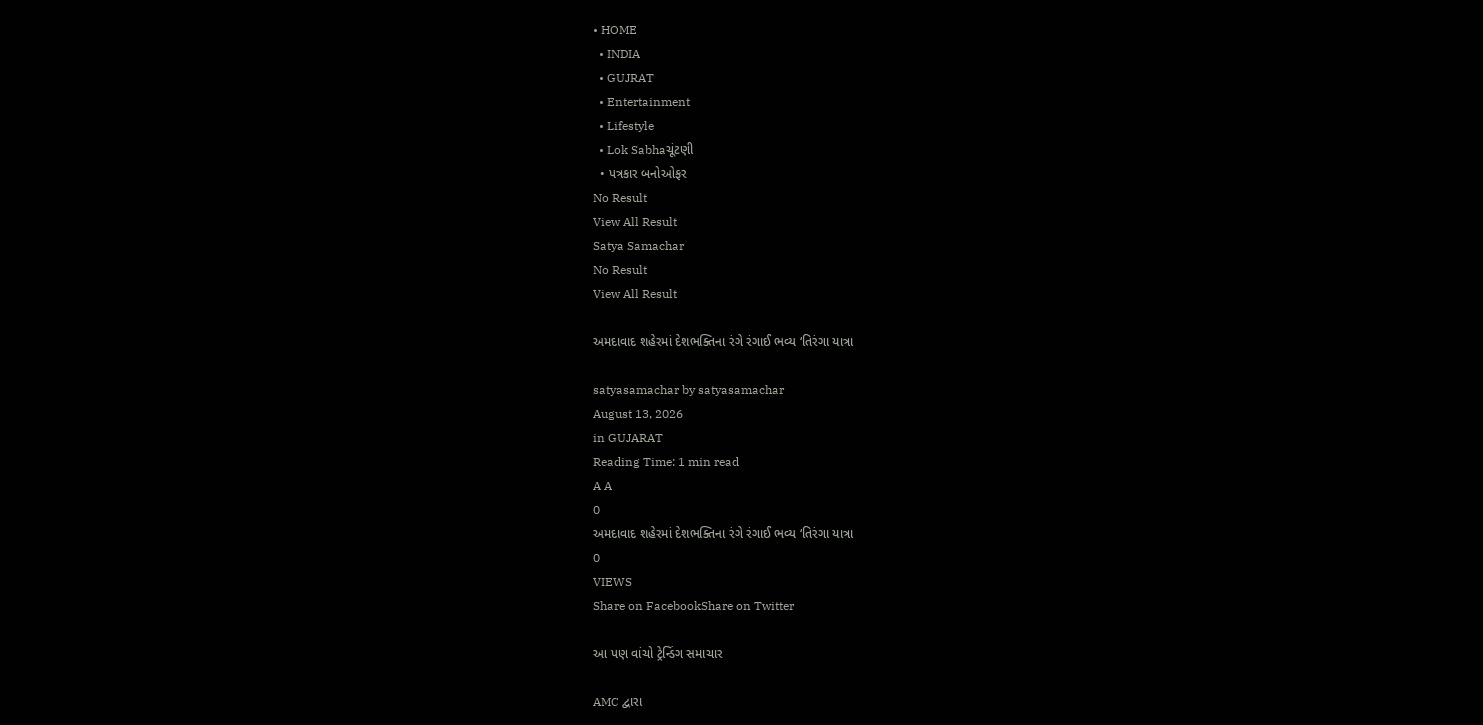• HOME
  • INDIA
  • GUJRAT
  • Entertainment
  • Lifestyle
  • Lok Sabhaચૂંટણી
  • પત્રકાર બનોઓફર
No Result
View All Result
Satya Samachar
No Result
View All Result

અમદાવાદ શહેરમાં દેશભક્તિના રંગે રંગાઈ ભવ્ય ‘તિરંગા યાત્રા

satyasamachar by satyasamachar
August 13, 2026
in GUJARAT
Reading Time: 1 min read
A A
0
અમદાવાદ શહેરમાં દેશભક્તિના રંગે રંગાઈ ભવ્ય ‘તિરંગા યાત્રા
0
VIEWS
Share on FacebookShare on Twitter

આ પણ વાંચો ટ્રેન્ડિંગ સમાચાર

AMC દ્વારા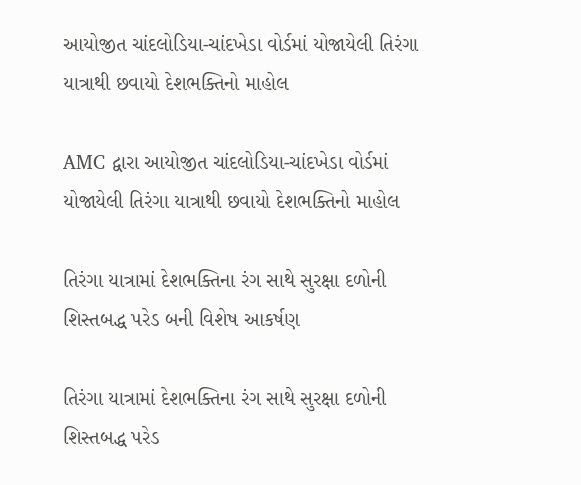આયોજીત ચાંદલોડિયા-ચાંદખેડા વોર્ડમાં યોજાયેલી તિરંગા યાત્રાથી છવાયો દેશભક્તિનો માહોલ

AMC દ્વારા આયોજીત ચાંદલોડિયા-ચાંદખેડા વોર્ડમાં યોજાયેલી તિરંગા યાત્રાથી છવાયો દેશભક્તિનો માહોલ

તિરંગા યાત્રામાં દેશભક્તિના રંગ સાથે સુરક્ષા દળોની શિસ્તબદ્ધ પરેડ બની વિશેષ આકર્ષણ

તિરંગા યાત્રામાં દેશભક્તિના રંગ સાથે સુરક્ષા દળોની શિસ્તબદ્ધ પરેડ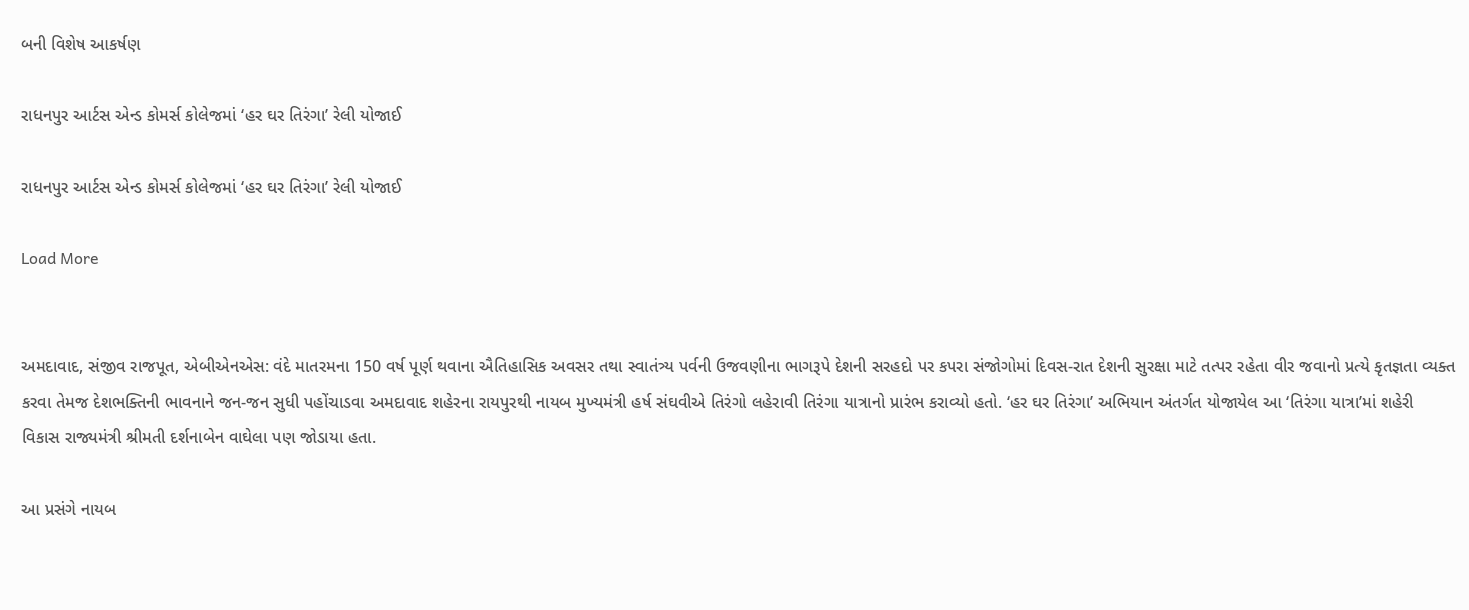બની વિશેષ આકર્ષણ

રાધનપુર આર્ટસ એન્ડ કોમર્સ કોલેજમાં ‘હર ઘર તિરંગા’ રેલી યોજાઈ

રાધનપુર આર્ટસ એન્ડ કોમર્સ કોલેજમાં ‘હર ઘર તિરંગા’ રેલી યોજાઈ

Load More


અમદાવાદ, સંજીવ રાજપૂત, એબીએનએસ: વંદે માતરમના 150 વર્ષ પૂર્ણ થવાના ઐતિહાસિક અવસર તથા સ્વાતંત્ર્ય પર્વની ઉજવણીના ભાગરૂપે દેશની સરહદો પર કપરા સંજોગોમાં દિવસ-રાત દેશની સુરક્ષા માટે તત્પર રહેતા વીર જવાનો પ્રત્યે કૃતજ્ઞતા વ્યક્ત કરવા તેમજ દેશભક્તિની ભાવનાને જન-જન સુધી પહોંચાડવા અમદાવાદ શહેરના રાયપુરથી નાયબ મુખ્યમંત્રી હર્ષ સંઘવીએ તિરંગો લહેરાવી તિરંગા યાત્રાનો પ્રારંભ કરાવ્યો હતો. ‘હર ઘર તિરંગા’ અભિયાન અંતર્ગત યોજાયેલ આ ‘તિરંગા યાત્રા’માં શહેરી વિકાસ રાજ્યમંત્રી શ્રીમતી દર્શનાબેન વાઘેલા પણ જોડાયા હતા.

આ પ્રસંગે નાયબ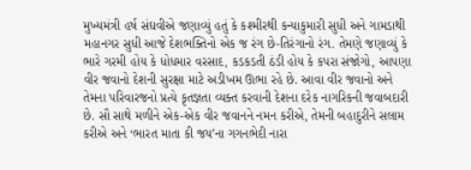મુખ્યમંત્રી હર્ષ સંઘવીએ જણાવ્યું હતું કે કશ્મીરથી કન્યાકુમારી સુધી અને ગામડાથી મહાનગર સુધી આજે દેશભક્તિનો એક જ રંગ છે-તિરંગાનો રંગ. તેમણે જણાવ્યું કે ભારે ગરમી હોય કે ધોધમાર વરસાદ, કડકડતી ઠંડી હોય કે કપરા સંજોગો, આપણા વીર જવાનો દેશની સુરક્ષા માટે અડીખમ ઊભા રહે છે. આવા વીર જવાનો અને તેમના પરિવારજનો પ્રત્યે કૃતજ્ઞતા વ્યક્ત કરવાની દેશના દરેક નાગરિકની જવાબદારી છે. સૌ સાથે મળીને એક-એક વીર જવાનને નમન કરીએ, તેમની બહાદુરીને સલામ કરીએ અને ‘ભારત માતા કી જય’ના ગગનભેદી નારા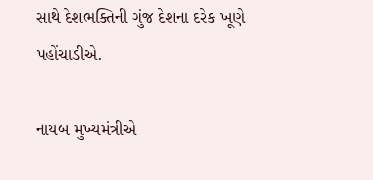સાથે દેશભક્તિની ગુંજ દેશના દરેક ખૂણે પહોંચાડીએ.

નાયબ મુખ્યમંત્રીએ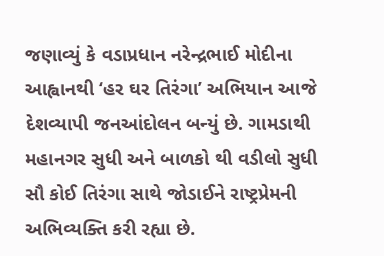જણાવ્યું કે વડાપ્રધાન નરેન્દ્રભાઈ મોદીના આહ્વાનથી ‘હર ઘર તિરંગા’ અભિયાન આજે દેશવ્યાપી જનઆંદોલન બન્યું છે. ગામડાથી મહાનગર સુધી અને બાળકો થી વડીલો સુધી સૌ કોઈ તિરંગા સાથે જોડાઈને રાષ્ટ્રપ્રેમની અભિવ્યક્તિ કરી રહ્યા છે.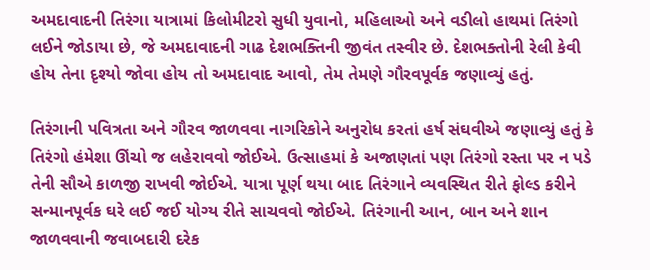અમદાવાદની તિરંગા યાત્રામાં કિલોમીટરો સુધી યુવાનો, મહિલાઓ અને વડીલો હાથમાં તિરંગો લઈને જોડાયા છે, જે અમદાવાદની ગાઢ દેશભક્તિની જીવંત તસ્વીર છે. દેશભક્તોની રેલી કેવી હોય તેના દૃશ્યો જોવા હોય તો અમદાવાદ આવો, તેમ તેમણે ગૌરવપૂર્વક જણાવ્યું હતું.

તિરંગાની પવિત્રતા અને ગૌરવ જાળવવા નાગરિકોને અનુરોધ કરતાં હર્ષ સંઘવીએ જણાવ્યું હતું કે તિરંગો હંમેશા ઊંચો જ લહેરાવવો જોઈએ. ઉત્સાહમાં કે અજાણતાં પણ તિરંગો રસ્તા પર ન પડે તેની સૌએ કાળજી રાખવી જોઈએ. યાત્રા પૂર્ણ થયા બાદ તિરંગાને વ્યવસ્થિત રીતે ફોલ્ડ કરીને સન્માનપૂર્વક ઘરે લઈ જઈ યોગ્ય રીતે સાચવવો જોઈએ. તિરંગાની આન, બાન અને શાન જાળવવાની જવાબદારી દરેક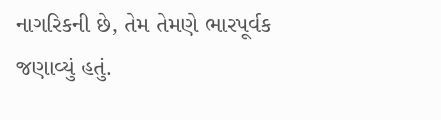નાગરિકની છે, તેમ તેમણે ભારપૂર્વક જણાવ્યું હતું.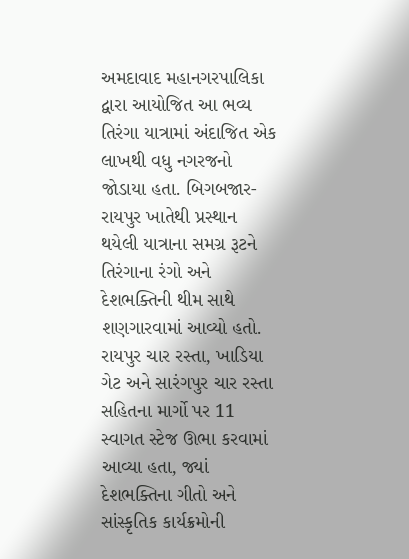અમદાવાદ મહાનગરપાલિકા દ્વારા આયોજિત આ ભવ્ય તિરંગા યાત્રામાં અંદાજિત એક લાખથી વધુ નગરજનો જોડાયા હતા. બિગબજાર-રાયપુર ખાતેથી પ્રસ્થાન થયેલી યાત્રાના સમગ્ર રૂટને તિરંગાના રંગો અને દેશભક્તિની થીમ સાથે શણગારવામાં આવ્યો હતો. રાયપુર ચાર રસ્તા, ખાડિયા ગેટ અને સારંગપુર ચાર રસ્તા સહિતના માર્ગો પર 11 સ્વાગત સ્ટેજ ઊભા કરવામાં આવ્યા હતા, જ્યાં દેશભક્તિના ગીતો અને સાંસ્કૃતિક કાર્યક્રમોની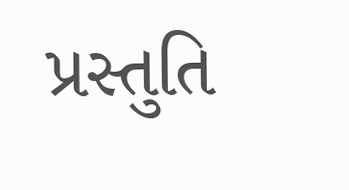પ્રસ્તુતિ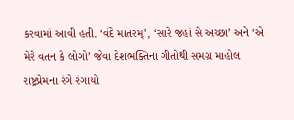કરવામાં આવી હતી. ‘વંદે માતરમ્’, ‘સારે જહાં સે અચ્છા’ અને ‘એ મેરે વતન કે લોગો’ જેવા દેશભક્તિના ગીતોથી સમગ્ર માહોલ રાષ્ટ્રપ્રેમના રંગે રંગાયો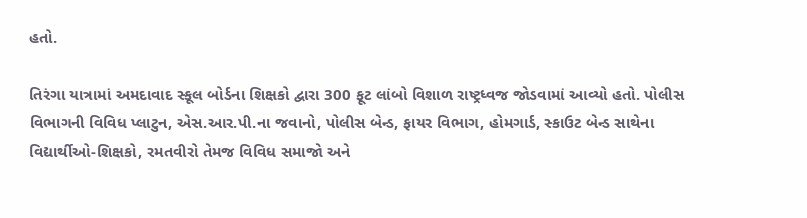હતો.

તિરંગા યાત્રામાં અમદાવાદ સ્કૂલ બોર્ડના શિક્ષકો દ્વારા 300 ફૂટ લાંબો વિશાળ રાષ્ટ્રધ્વજ જોડવામાં આવ્યો હતો. પોલીસ વિભાગની વિવિધ પ્લાટુન, એસ.આર.પી.ના જવાનો, પોલીસ બેન્ડ, ફાયર વિભાગ, હોમગાર્ડ, સ્કાઉટ બેન્ડ સાથેના વિદ્યાર્થીઓ-શિક્ષકો, રમતવીરો તેમજ વિવિધ સમાજો અને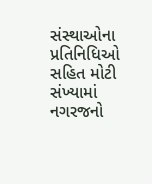સંસ્થાઓના પ્રતિનિધિઓ સહિત મોટી સંખ્યામાં નગરજનો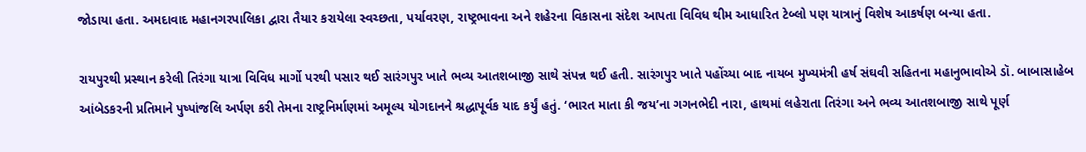જોડાયા હતા. અમદાવાદ મહાનગરપાલિકા દ્વારા તૈયાર કરાયેલા સ્વચ્છતા, પર્યાવરણ, રાષ્ટ્રભાવના અને શહેરના વિકાસના સંદેશ આપતા વિવિધ થીમ આધારિત ટેબ્લો પણ યાત્રાનું વિશેષ આકર્ષણ બન્યા હતા.

રાયપુરથી પ્રસ્થાન કરેલી તિરંગા યાત્રા વિવિધ માર્ગો પરથી પસાર થઈ સારંગપુર ખાતે ભવ્ય આતશબાજી સાથે સંપન્ન થઈ હતી. સારંગપુર ખાતે પહોંચ્યા બાદ નાયબ મુખ્યમંત્રી હર્ષ સંઘવી સહિતના મહાનુભાવોએ ડૉ. બાબાસાહેબ આંબેડકરની પ્રતિમાને પુષ્પાંજલિ અર્પણ કરી તેમના રાષ્ટ્રનિર્માણમાં અમૂલ્ય યોગદાનને શ્રદ્ધાપૂર્વક યાદ કર્યું હતું. ‘ભારત માતા કી જય’ના ગગનભેદી નારા, હાથમાં લહેરાતા તિરંગા અને ભવ્ય આતશબાજી સાથે પૂર્ણ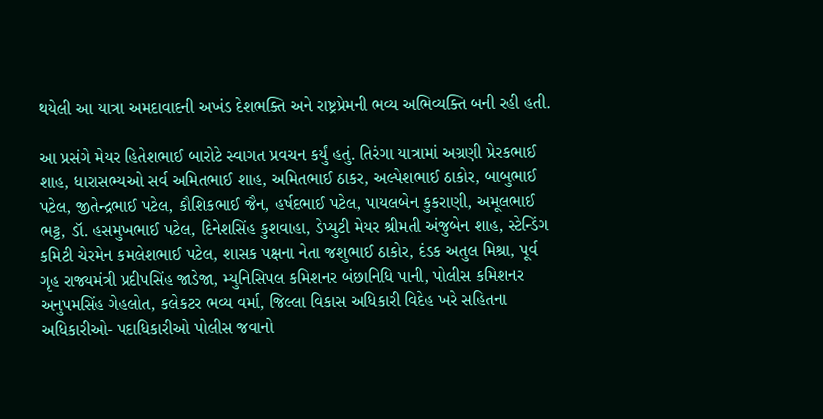થયેલી આ યાત્રા અમદાવાદની અખંડ દેશભક્તિ અને રાષ્ટ્રપ્રેમની ભવ્ય અભિવ્યક્તિ બની રહી હતી.

આ પ્રસંગે મેયર હિતેશભાઈ બારોટે સ્વાગત પ્રવચન કર્યું હતું. તિરંગા યાત્રામાં અગ્રણી પ્રેરકભાઈ શાહ, ધારાસભ્યઓ સર્વ અમિતભાઈ શાહ, અમિતભાઈ ઠાકર, અલ્પેશભાઈ ઠાકોર, બાબુભાઈ પટેલ, જીતેન્દ્રભાઈ પટેલ, કૌશિકભાઈ જૈન, હર્ષદભાઈ પટેલ, પાયલબેન કુકરાણી, અમૂલભાઈ ભટ્ટ, ડૉ. હસમુખભાઈ પટેલ, દિનેશસિંહ કુશવાહા, ડેપ્યુટી મેયર શ્રીમતી અંજુબેન શાહ, સ્ટેન્ડિંગ કમિટી ચેરમેન કમલેશભાઈ પટેલ, શાસક પક્ષના નેતા જશુભાઈ ઠાકોર, દંડક અતુલ મિશ્રા, પૂર્વ ગૃહ રાજ્યમંત્રી પ્રદીપસિંહ જાડેજા, મ્યુનિસિપલ કમિશનર બંછાનિધિ પાની, પોલીસ કમિશનર અનુપમસિંહ ગેહલોત, કલેકટર ભવ્ય વર્મા, જિલ્લા વિકાસ અધિકારી વિદેહ ખરે સહિતના અધિકારીઓ- પદાધિકારીઓ પોલીસ જવાનો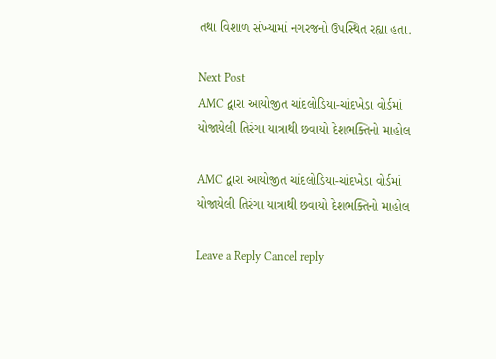તથા વિશાળ સંખ્યામાં નગરજનો ઉપસ્થિત રહ્યા હતા.

Next Post
AMC દ્વારા આયોજીત ચાંદલોડિયા-ચાંદખેડા વોર્ડમાં યોજાયેલી તિરંગા યાત્રાથી છવાયો દેશભક્તિનો માહોલ

AMC દ્વારા આયોજીત ચાંદલોડિયા-ચાંદખેડા વોર્ડમાં યોજાયેલી તિરંગા યાત્રાથી છવાયો દેશભક્તિનો માહોલ

Leave a Reply Cancel reply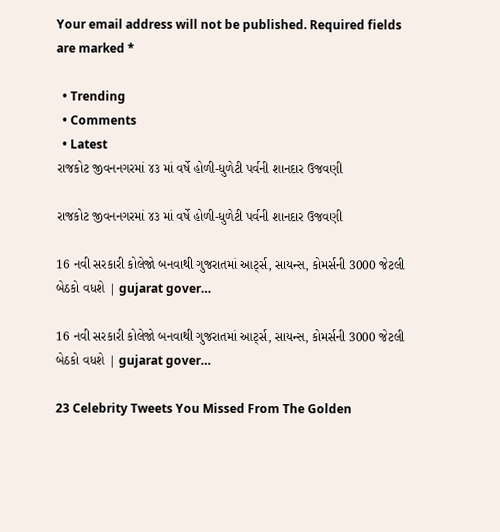Your email address will not be published. Required fields are marked *

  • Trending
  • Comments
  • Latest
રાજકોટ જીવનનગરમાં ૪૩ માં વર્ષે હોળી-ધુળેટી પર્વની શાનદાર ઉજવણી

રાજકોટ જીવનનગરમાં ૪૩ માં વર્ષે હોળી-ધુળેટી પર્વની શાનદાર ઉજવણી

16 નવી સરકારી કોલેજો બનવાથી ગુજરાતમાં આર્ટ્સ, સાયન્સ, કોમર્સની 3000 જેટલી બેઠકો વધશે | gujarat gover…

16 નવી સરકારી કોલેજો બનવાથી ગુજરાતમાં આર્ટ્સ, સાયન્સ, કોમર્સની 3000 જેટલી બેઠકો વધશે | gujarat gover…

23 Celebrity Tweets You Missed From The Golden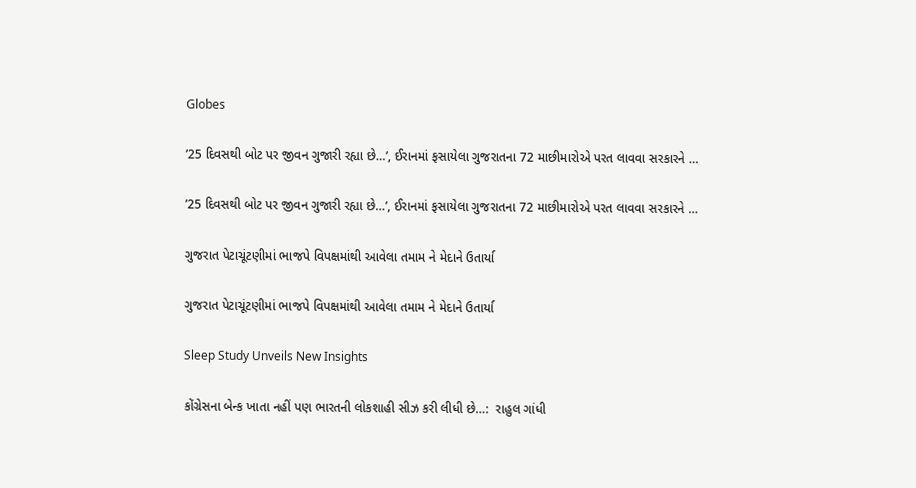Globes

’25 દિવસથી બોટ પર જીવન ગુજારી રહ્યા છે…’, ઈરાનમાં ફસાયેલા ગુજરાતના 72 માછીમારોએ પરત લાવવા સરકારને …

’25 દિવસથી બોટ પર જીવન ગુજારી રહ્યા છે…’, ઈરાનમાં ફસાયેલા ગુજરાતના 72 માછીમારોએ પરત લાવવા સરકારને …

ગુજરાત પેટાચૂંટણીમાં ભાજપે વિપક્ષમાંથી આવેલા તમામ ને મેદાને ઉતાર્યા

ગુજરાત પેટાચૂંટણીમાં ભાજપે વિપક્ષમાંથી આવેલા તમામ ને મેદાને ઉતાર્યા

Sleep Study Unveils New Insights

કોંગ્રેસના બેન્ક ખાતા નહીં પણ ભારતની લોકશાહી સીઝ કરી લીધી છે…:  રાહુલ ગાંધી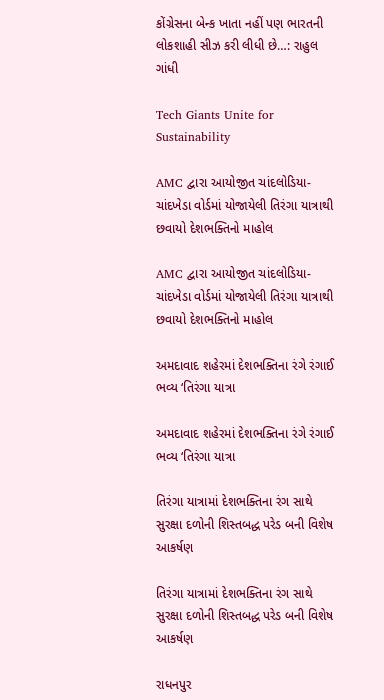કોંગ્રેસના બેન્ક ખાતા નહીં પણ ભારતની લોકશાહી સીઝ કરી લીધી છે…: રાહુલ ગાંધી

Tech Giants Unite for Sustainability

AMC દ્વારા આયોજીત ચાંદલોડિયા-ચાંદખેડા વોર્ડમાં યોજાયેલી તિરંગા યાત્રાથી છવાયો દેશભક્તિનો માહોલ

AMC દ્વારા આયોજીત ચાંદલોડિયા-ચાંદખેડા વોર્ડમાં યોજાયેલી તિરંગા યાત્રાથી છવાયો દેશભક્તિનો માહોલ

અમદાવાદ શહેરમાં દેશભક્તિના રંગે રંગાઈ ભવ્ય ‘તિરંગા યાત્રા

અમદાવાદ શહેરમાં દેશભક્તિના રંગે રંગાઈ ભવ્ય ‘તિરંગા યાત્રા

તિરંગા યાત્રામાં દેશભક્તિના રંગ સાથે સુરક્ષા દળોની શિસ્તબદ્ધ પરેડ બની વિશેષ આકર્ષણ

તિરંગા યાત્રામાં દેશભક્તિના રંગ સાથે સુરક્ષા દળોની શિસ્તબદ્ધ પરેડ બની વિશેષ આકર્ષણ

રાધનપુર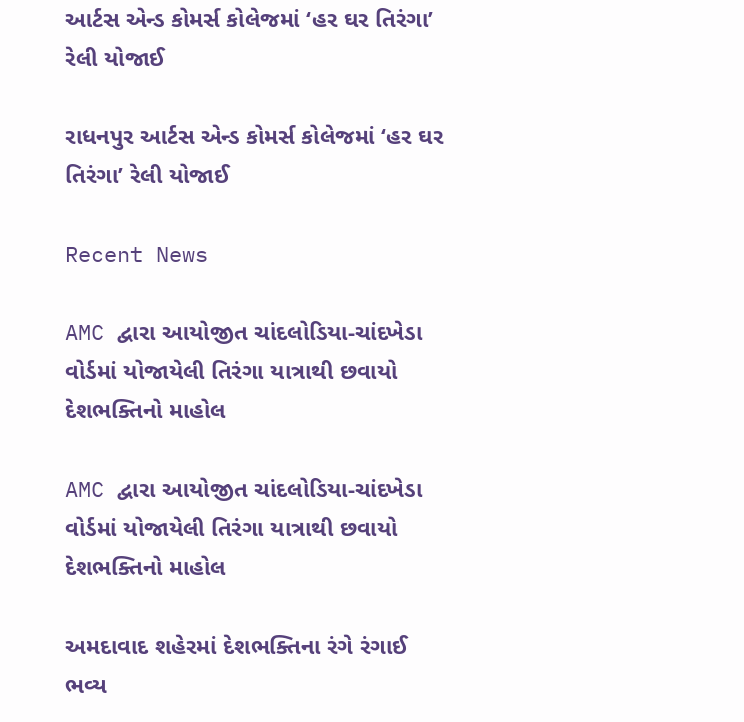આર્ટસ એન્ડ કોમર્સ કોલેજમાં ‘હર ઘર તિરંગા’ રેલી યોજાઈ

રાધનપુર આર્ટસ એન્ડ કોમર્સ કોલેજમાં ‘હર ઘર તિરંગા’ રેલી યોજાઈ

Recent News

AMC દ્વારા આયોજીત ચાંદલોડિયા-ચાંદખેડા વોર્ડમાં યોજાયેલી તિરંગા યાત્રાથી છવાયો દેશભક્તિનો માહોલ

AMC દ્વારા આયોજીત ચાંદલોડિયા-ચાંદખેડા વોર્ડમાં યોજાયેલી તિરંગા યાત્રાથી છવાયો દેશભક્તિનો માહોલ

અમદાવાદ શહેરમાં દેશભક્તિના રંગે રંગાઈ ભવ્ય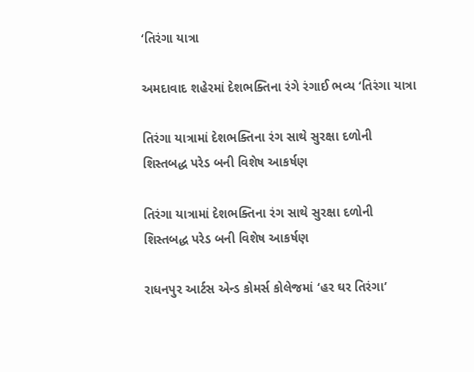‘તિરંગા યાત્રા

અમદાવાદ શહેરમાં દેશભક્તિના રંગે રંગાઈ ભવ્ય ‘તિરંગા યાત્રા

તિરંગા યાત્રામાં દેશભક્તિના રંગ સાથે સુરક્ષા દળોની શિસ્તબદ્ધ પરેડ બની વિશેષ આકર્ષણ

તિરંગા યાત્રામાં દેશભક્તિના રંગ સાથે સુરક્ષા દળોની શિસ્તબદ્ધ પરેડ બની વિશેષ આકર્ષણ

રાધનપુર આર્ટસ એન્ડ કોમર્સ કોલેજમાં ‘હર ઘર તિરંગા’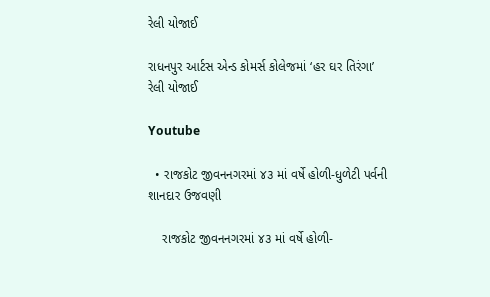રેલી યોજાઈ

રાધનપુર આર્ટસ એન્ડ કોમર્સ કોલેજમાં ‘હર ઘર તિરંગા’ રેલી યોજાઈ

Youtube

  • રાજકોટ જીવનનગરમાં ૪૩ માં વર્ષે હોળી-ધુળેટી પર્વની શાનદાર ઉજવણી

    રાજકોટ જીવનનગરમાં ૪૩ માં વર્ષે હોળી-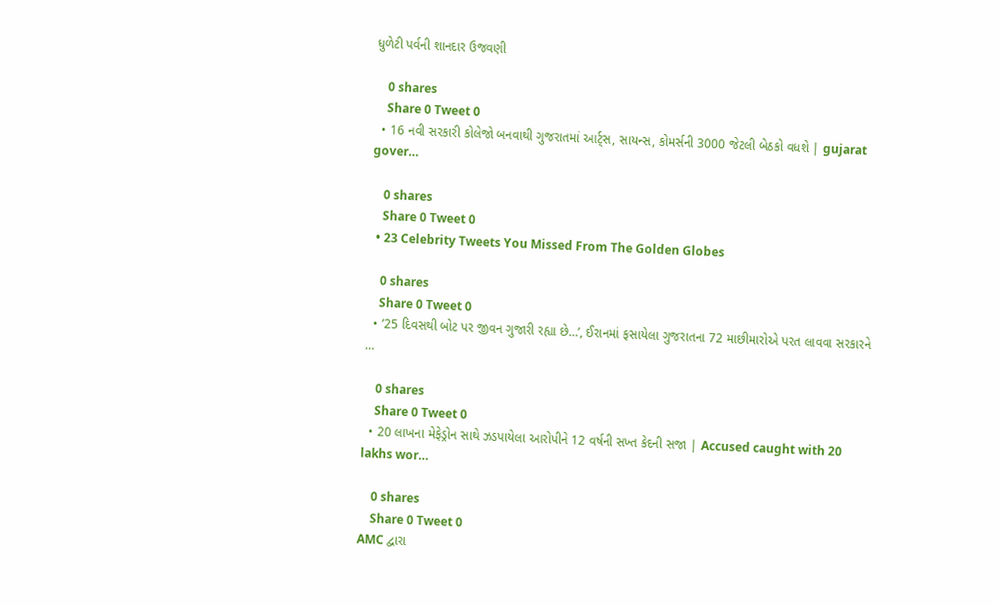ધુળેટી પર્વની શાનદાર ઉજવણી

    0 shares
    Share 0 Tweet 0
  • 16 નવી સરકારી કોલેજો બનવાથી ગુજરાતમાં આર્ટ્સ, સાયન્સ, કોમર્સની 3000 જેટલી બેઠકો વધશે | gujarat gover…

    0 shares
    Share 0 Tweet 0
  • 23 Celebrity Tweets You Missed From The Golden Globes

    0 shares
    Share 0 Tweet 0
  • ’25 દિવસથી બોટ પર જીવન ગુજારી રહ્યા છે…’, ઈરાનમાં ફસાયેલા ગુજરાતના 72 માછીમારોએ પરત લાવવા સરકારને …

    0 shares
    Share 0 Tweet 0
  • 20 લાખના મેફેડ્રોન સાથે ઝડપાયેલા આરોપીને 12 વર્ષની સખ્ત કેદની સજા | Accused caught with 20 lakhs wor…

    0 shares
    Share 0 Tweet 0
AMC દ્વારા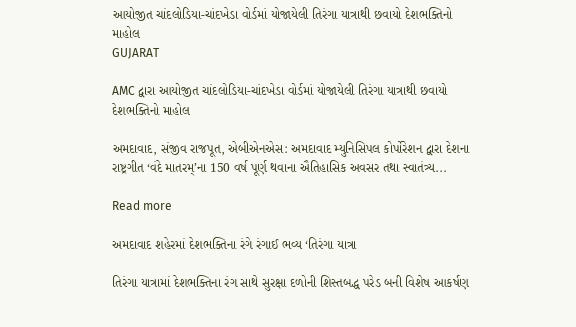આયોજીત ચાંદલોડિયા-ચાંદખેડા વોર્ડમાં યોજાયેલી તિરંગા યાત્રાથી છવાયો દેશભક્તિનો માહોલ
GUJARAT

AMC દ્વારા આયોજીત ચાંદલોડિયા-ચાંદખેડા વોર્ડમાં યોજાયેલી તિરંગા યાત્રાથી છવાયો દેશભક્તિનો માહોલ

અમદાવાદ, સંજીવ રાજપૂત, એબીએનએસ: અમદાવાદ મ્યુનિસિપલ કોર્પોરેશન દ્વારા દેશના રાષ્ટ્રગીત ‘વંદે માતરમ્’ના 150 વર્ષ પૂર્ણ થવાના ઐતિહાસિક અવસર તથા સ્વાતંત્ર્ય...

Read more

અમદાવાદ શહેરમાં દેશભક્તિના રંગે રંગાઈ ભવ્ય ‘તિરંગા યાત્રા

તિરંગા યાત્રામાં દેશભક્તિના રંગ સાથે સુરક્ષા દળોની શિસ્તબદ્ધ પરેડ બની વિશેષ આકર્ષણ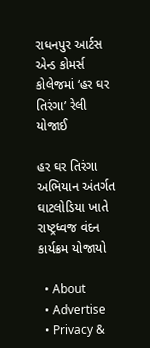રાધનપુર આર્ટસ એન્ડ કોમર્સ કોલેજમાં ‘હર ઘર તિરંગા’ રેલી યોજાઈ

હર ઘર તિરંગા અભિયાન અંતર્ગત ઘાટલોડિયા ખાતે રાષ્ટ્રધ્વજ વંદન કાર્યક્રમ યોજાયો

  • About
  • Advertise
  • Privacy &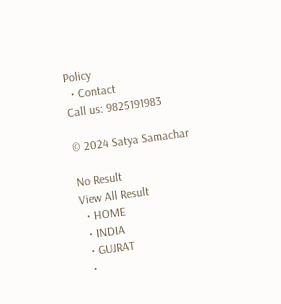Policy
  • Contact
Call us: 9825191983

© 2024 Satya Samachar

No Result
View All Result
  • HOME
  • INDIA
  • GUJRAT
  •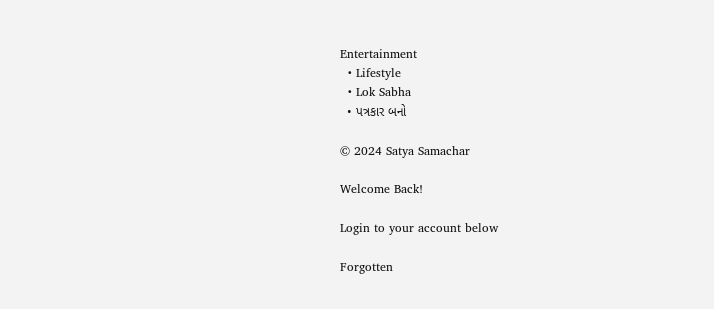Entertainment
  • Lifestyle
  • Lok Sabha
  • પત્રકાર બનો

© 2024 Satya Samachar

Welcome Back!

Login to your account below

Forgotten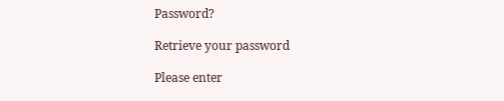Password?

Retrieve your password

Please enter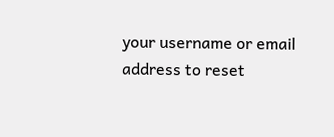your username or email address to reset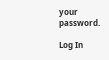your password.

Log In